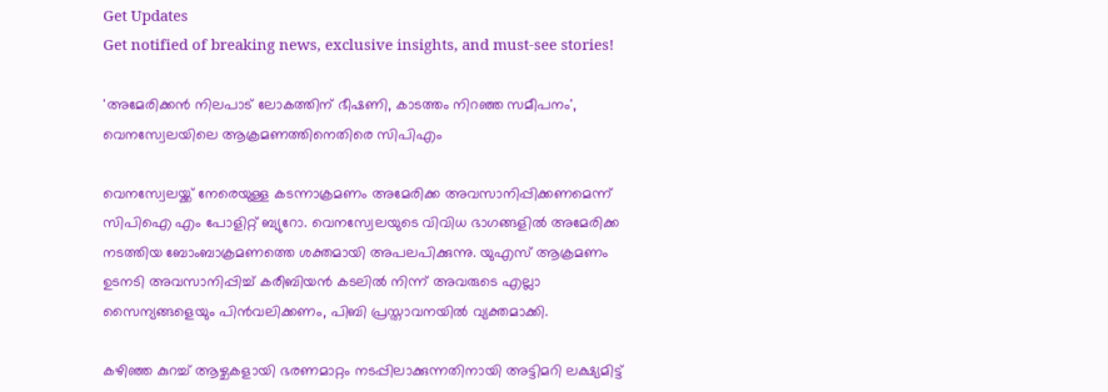Get Updates
Get notified of breaking news, exclusive insights, and must-see stories!

'അമേരിക്കൻ നിലപാട്‌ ലോകത്തിന്‌ ഭീഷണി, കാടത്തം നിറഞ്ഞ സമീപനം', വെനസ്വേലയിലെ ആക്രമണത്തിനെതിരെ സിപിഎം

വെനസ്വേലയ്ക്ക് നേരെയുള്ള കടന്നാക്രമണം അമേരിക്ക അവസാനിപ്പിക്കണമെന്ന് സിപിഐ എം പോളിറ്റ് ബ്യുറോ. വെനസ്വേലയുടെ വിവിധ ഭാഗങ്ങളിൽ അമേരിക്ക നടത്തിയ ബോംബാക്രമണത്തെ ശക്തമായി അപലപിക്കുന്നു. യുഎസ് ആക്രമണം ഉടനടി അവസാനിപ്പിച്ച് കരീബിയൻ കടലിൽ നിന്ന് അവരുടെ എല്ലാ സൈന്യങ്ങളെയും പിൻവലിക്കണം, പിബി പ്രസ്താവനയിൽ വ്യക്തമാക്കി.

കഴിഞ്ഞ കുറച്ച് ആഴ്ചകളായി ഭരണമാറ്റം നടപ്പിലാക്കുന്നതിനായി അട്ടിമറി ലക്ഷ്യമിട്ട്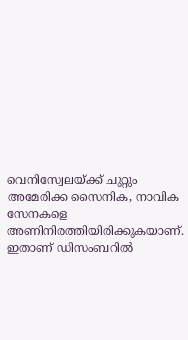വെനിസ്വേലയ്ക്ക് ചുറ്റും അമേരിക്ക സൈനിക, നാവിക സേനകളെ അണിനിരത്തിയിരിക്കുകയാണ്. ഇതാണ് ഡിസംബറിൽ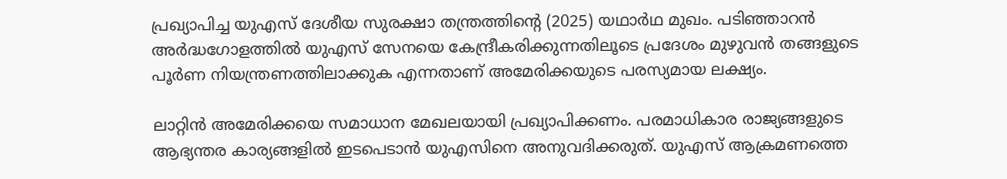പ്രഖ്യാപിച്ച യുഎസ് ദേശീയ സുരക്ഷാ തന്ത്രത്തിന്റെ (2025) യഥാർഥ മുഖം. പടിഞ്ഞാറൻ അർദ്ധഗോളത്തിൽ യുഎസ് സേനയെ കേന്ദ്രീകരിക്കുന്നതിലൂടെ പ്രദേശം മുഴുവൻ തങ്ങളുടെ പൂർണ നിയന്ത്രണത്തിലാക്കുക എന്നതാണ് അമേരിക്കയുടെ പരസ്യമായ ലക്ഷ്യം.

ലാറ്റിൻ അമേരിക്കയെ സമാധാന മേഖലയായി പ്രഖ്യാപിക്കണം. പരമാധികാര രാജ്യങ്ങളുടെ ആഭ്യന്തര കാര്യങ്ങളിൽ ഇടപെടാൻ യുഎസിനെ അനുവദിക്കരുത്. യുഎസ് ആക്രമണത്തെ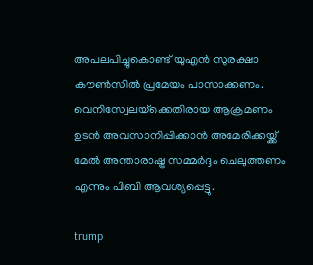അപലപിച്ചുകൊണ്ട് യുഎൻ സുരക്ഷാ കൗൺസിൽ പ്രമേയം പാസാക്കണം. വെനിസ്വേലയ്‌ക്കെതിരായ ആക്രമണം ഉടൻ അവസാനിപ്പിക്കാൻ അമേരിക്കയ്ക്ക് മേൽ അന്താരാഷ്ട്ര സമ്മർദ്ദം ചെലുത്തണം എന്നും പിബി ആവശ്യപ്പെട്ടു.

trump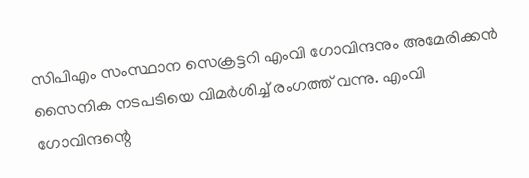സിപിഎം സംസ്ഥാന സെക്രട്ടറി എംവി ഗോവിന്ദനും അമേരിക്കൻ സൈനിക നടപടിയെ വിമർശിച്ച് രംഗത്ത് വന്നു. എംവി ഗോവിന്ദന്റെ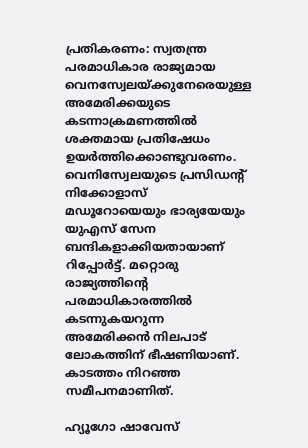പ്രതികരണം: സ്വതന്ത്ര പരമാധികാര രാജ്യമായ വെനസ്വേലയ്‌ക്കുനേരെയുള്ള അമേരിക്കയുടെ കടന്നാക്രമണത്തിൽ ശക്തമായ പ്രതിഷേധം ഉയർത്തിക്കൊണ്ടുവരണം. വെനിസ്വേലയുടെ പ്രസിഡന്റ്‌ നിക്കോളാസ് മഡൂറോയെയും ഭാര്യയേയും യുഎസ് സേന ബന്ദികളാക്കിയതായാണ്‌ റിപ്പോർട്ട്‌. മറ്റൊരു രാജ്യത്തിന്റെ പരമാധികാരത്തിൽ കടന്നുകയറുന്ന അമേരിക്കൻ നിലപാട്‌ ലോകത്തിന്‌ ഭീഷണിയാണ്‌. കാടത്തം നിറഞ്ഞ സമീപനമാണിത്‌.

ഹ്യൂഗോ ഷാവേസ്‌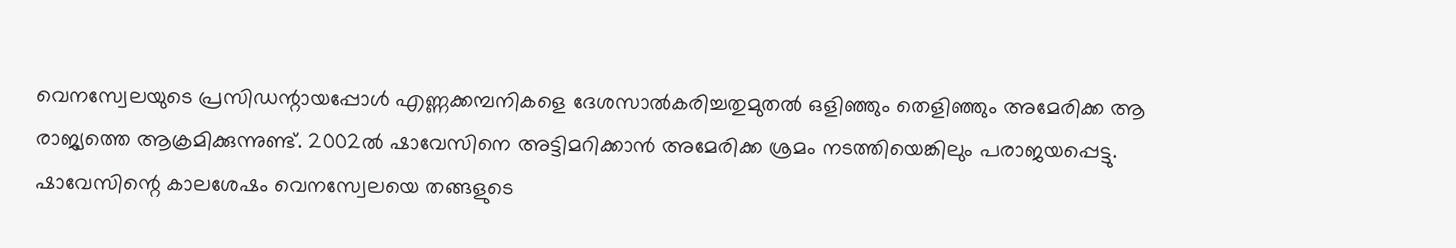വെനസ്വേലയുടെ പ്രസിഡന്റായപ്പോൾ എണ്ണക്കമ്പനികളെ ദേശസാൽകരിച്ചതുമുതൽ ഒളിഞ്ഞും തെളിഞ്ഞും അമേരിക്ക ആ രാജ്യത്തെ ആക്രമിക്കുന്നുണ്ട്‌. 2002ൽ ഷാവേസിനെ അട്ടിമറിക്കാൻ അമേരിക്ക ശ്രമം നടത്തിയെങ്കിലും പരാജയപ്പെട്ടു. ഷാവേസിന്റെ കാലശേഷം വെനസ്വേലയെ തങ്ങളുടെ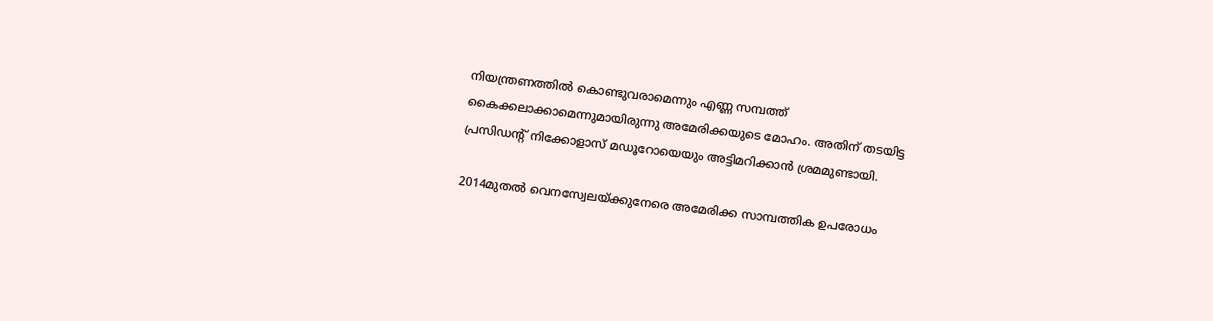നിയന്ത്രണത്തിൽ കൊണ്ടുവരാമെന്നും എണ്ണ സമ്പത്ത്‌ കൈക്കലാക്കാമെന്നുമായിരുന്നു അമേരിക്കയുടെ മോഹം. അതിന്‌ തടയിട്ട പ്രസിഡന്റ്‌ നിക്കോളാസ്‌ മഡൂറോയെയും അട്ടിമറിക്കാൻ ശ്രമമുണ്ടായി.

2014മുതൽ വെനസ്വേലയ്‌ക്കുനേരെ അമേരിക്ക സാമ്പത്തിക ഉപരോധം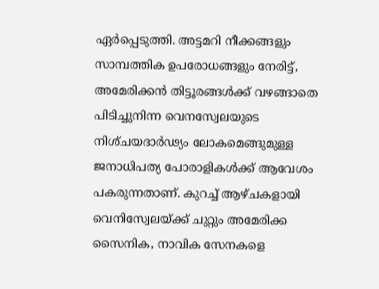ഏർപ്പെടുത്തി. അട്ടമറി നീക്കങ്ങളും സാമ്പത്തിക ഉപരോധങ്ങളും നേരിട്ട്‌, അമേരിക്കൻ തിട്ടൂരങ്ങൾക്ക്‌ വഴങ്ങാതെ പിടിച്ചുനിന്ന വെനസ്വേലയുടെ നിശ്‌ചയദാർഢ്യം ലോകമെങ്ങുമുള്ള ജനാധിപത്യ പോരാളികൾക്ക്‌ ആവേശം പകരുന്നതാണ്‌. കുറച്ച് ആഴ്ചകളായി വെനിസ്വേലയ്ക്ക് ചുറ്റും അമേരിക്ക സൈനിക, നാവിക സേനകളെ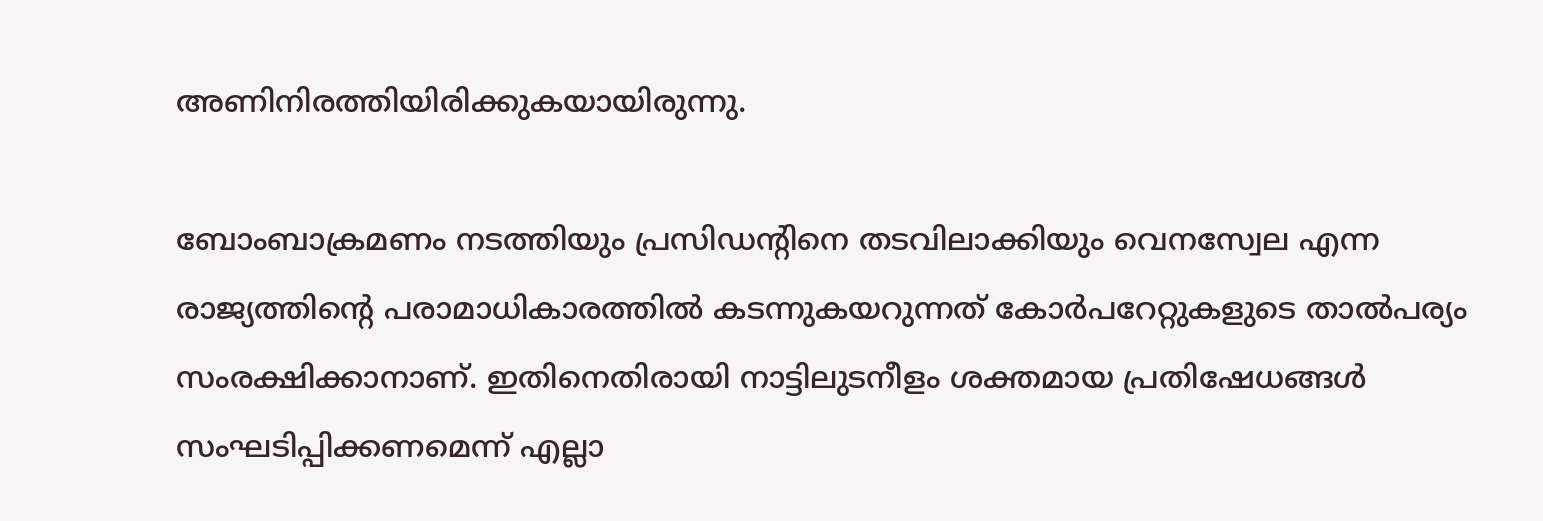അണിനിരത്തിയിരിക്കുകയായിരുന്നു.

ബോംബാക്രമണം നടത്തിയും പ്രസിഡന്റിനെ തടവിലാക്കിയും വെനസ്വേല എന്ന രാജ്യത്തിന്റെ പരാമാധികാരത്തിൽ കടന്നുകയറുന്നത്‌ കോർപറേറ്റുകളുടെ താൽപര്യം സംരക്ഷിക്കാനാണ്‌. ഇതിനെതിരായി നാട്ടിലുടനീളം ശക്തമായ പ്രതിഷേധങ്ങൾ സംഘടിപ്പിക്കണമെന്ന്‌ എല്ലാ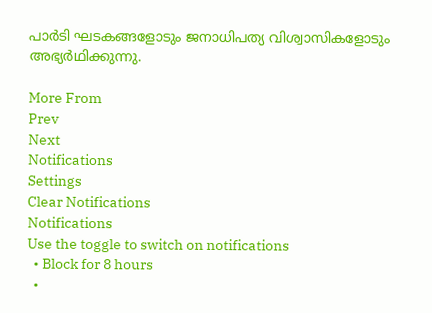പാർടി ഘടകങ്ങളോടും ജനാധിപത്യ വിശ്വാസികളോടും അഭ്യർഥിക്കുന്നു.

More From
Prev
Next
Notifications
Settings
Clear Notifications
Notifications
Use the toggle to switch on notifications
  • Block for 8 hours
  •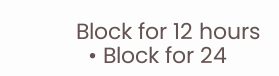Block for 12 hours
  • Block for 24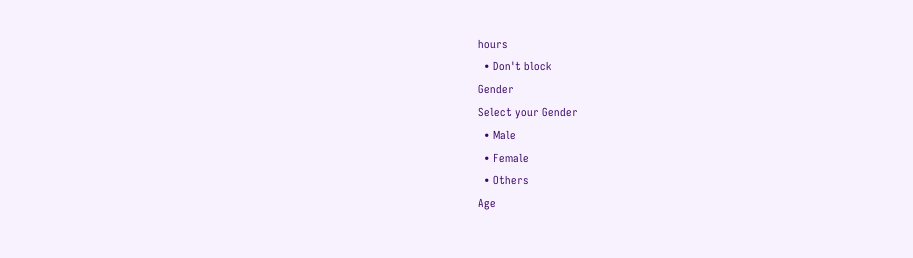hours
  • Don't block
Gender
Select your Gender
  • Male
  • Female
  • Others
Age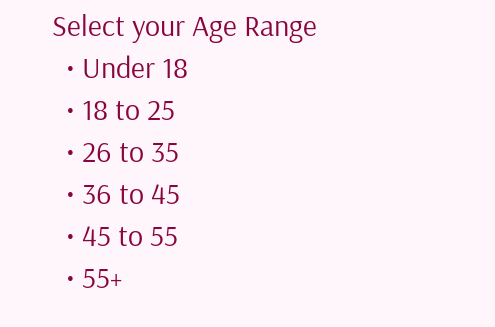Select your Age Range
  • Under 18
  • 18 to 25
  • 26 to 35
  • 36 to 45
  • 45 to 55
  • 55+